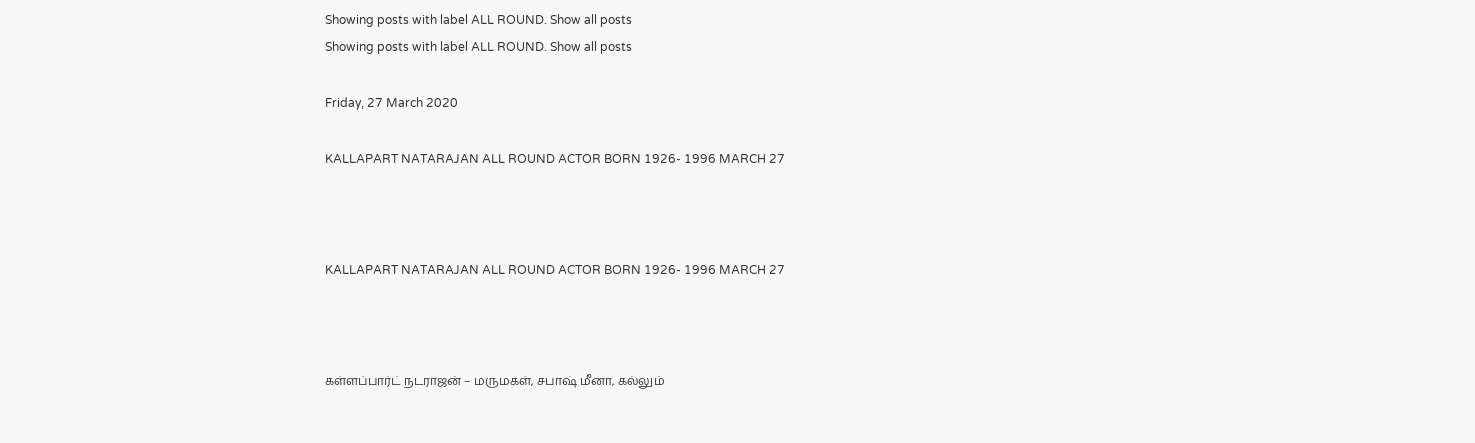Showing posts with label ALL ROUND. Show all posts
Showing posts with label ALL ROUND. Show all posts

Friday, 27 March 2020

KALLAPART NATARAJAN ALL ROUND ACTOR BORN 1926- 1996 MARCH 27



KALLAPART NATARAJAN ALL ROUND ACTOR BORN 1926- 1996 MARCH 27



கள்ளப்பார்ட் நடராஜன் – மருமகள், சபாஷ் மீனா, கல்லும்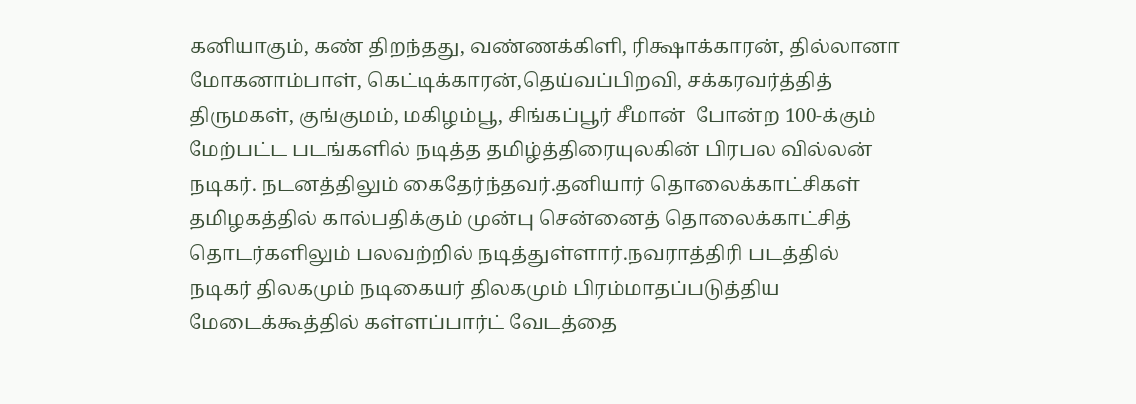கனியாகும், கண் திறந்தது, வண்ணக்கிளி, ரிக்ஷாக்காரன், தில்லானா மோகனாம்பாள், கெட்டிக்காரன்,தெய்வப்பிறவி, சக்கரவர்த்தித் திருமகள், குங்குமம், மகிழம்பூ, சிங்கப்பூர் சீமான்  போன்ற 100-க்கும் மேற்பட்ட படங்களில் நடித்த தமிழ்த்திரையுலகின் பிரபல வில்லன் நடிகர். நடனத்திலும் கைதேர்ந்தவர்.தனியார் தொலைக்காட்சிகள் தமிழகத்தில் கால்பதிக்கும் முன்பு சென்னைத் தொலைக்காட்சித் தொடர்களிலும் பலவற்றில் நடித்துள்ளார்.நவராத்திரி படத்தில் நடிகர் திலகமும் நடிகையர் திலகமும் பிரம்மாதப்படுத்திய மேடைக்கூத்தில் கள்ளப்பார்ட் வேடத்தை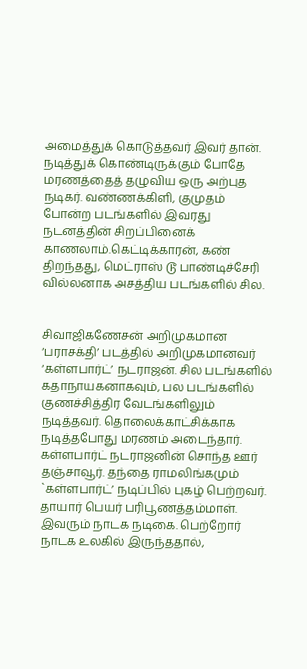அமைத்துக் கொடுத்தவர் இவர் தான். நடித்துக் கொண்டிருக்கும் போதே மரணத்தைத் தழுவிய ஒரு அற்புத நடிகர். வண்ணக்கிளி, குமுதம் போன்ற படங்களில் இவரது நடனத்தின் சிறப்பினைக் காணலாம்.கெட்டிக்காரன், கண் திறந்தது, மெட்ராஸ் டூ பாண்டிச்சேரி வில்லனாக அசத்திய படங்களில் சில.


சிவாஜிகணேசன் அறிமுகமான ‘பராசக்தி’ படத்தில் அறிமுகமானவர் ‘கள்ளபார்ட்’ நடராஜன். சில படங்களில் கதாநாயகனாகவும், பல படங்களில் குணச்சித்திர வேடங்களிலும் நடித்தவர். தொலைக்காட்சிக்காக நடித்தபோது மரணம் அடைந்தார். கள்ளபார்ட் நடராஜனின் சொந்த ஊர் தஞ்சாவூர். தந்தை ராமலிங்கமும் `கள்ளபார்ட்’ நடிப்பில் புகழ் பெற்றவர். தாயார் பெயர் பரிபூணத்தம்மாள். இவரும் நாடக நடிகை. பெற்றோர் நாடக உலகில் இருந்ததால்,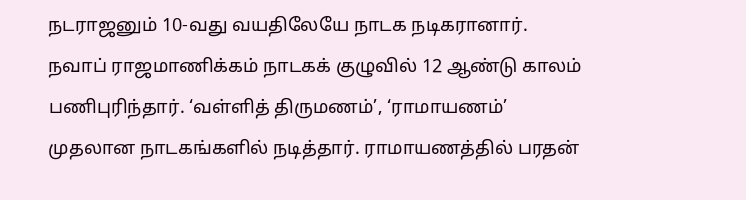நடராஜனும் 10-வது வயதிலேயே நாடக நடிகரானார். நவாப் ராஜமாணிக்கம் நாடகக் குழுவில் 12 ஆண்டு காலம் பணிபுரிந்தார். ‘வள்ளித் திருமணம்’, ‘ராமாயணம்’
முதலான நாடகங்களில் நடித்தார். ராமாயணத்தில் பரதன்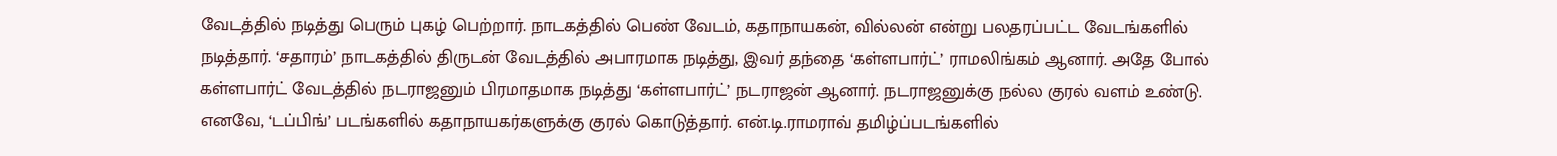வேடத்தில் நடித்து பெரும் புகழ் பெற்றார். நாடகத்தில் பெண் வேடம், கதாநாயகன், வில்லன் என்று பலதரப்பட்ட வேடங்களில் நடித்தார். ‘சதாரம்’ நாடகத்தில் திருடன் வேடத்தில் அபாரமாக நடித்து, இவர் தந்தை ‘கள்ளபார்ட்’ ராமலிங்கம் ஆனார். அதே போல் கள்ளபார்ட் வேடத்தில் நடராஜனும் பிரமாதமாக நடித்து ‘கள்ளபார்ட்’ நடராஜன் ஆனார். நடராஜனுக்கு நல்ல குரல் வளம் உண்டு. எனவே, ‘டப்பிங்’ படங்களில் கதாநாயகர்களுக்கு குரல் கொடுத்தார். என்.டி.ராமராவ் தமிழ்ப்படங்களில்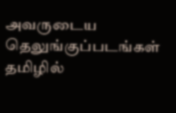அவருடைய தெலுங்குப்படங்கள் தமிழில்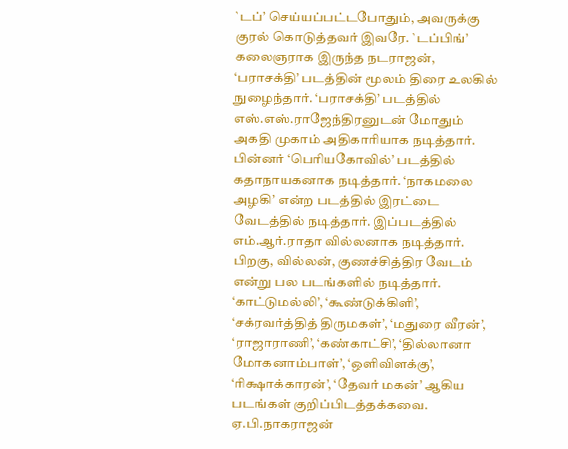`டப்’ செய்யப்பட்டபோதும், அவருக்கு குரல் கொடுத்தவர் இவரே. `டப்பிங்’ கலைஞராக இருந்த நடராஜன், ‘பராசக்தி’ படத்தின் மூலம் திரை உலகில் நுழைந்தார். ‘பராசக்தி’ படத்தில்
எஸ்.எஸ்.ராஜேந்திரனுடன் மோதும் அகதி முகாம் அதிகாரியாக நடித்தார். பின்னர் ‘பெரியகோவில்’ படத்தில் கதாநாயகனாக நடித்தார். ‘நாகமலை அழகி’ என்ற படத்தில் இரட்டை வேடத்தில் நடித்தார். இப்படத்தில் எம்.ஆர்.ராதா வில்லனாக நடித்தார். பிறகு, வில்லன், குணச்சித்திர வேடம் என்று பல படங்களில் நடித்தார். ‘காட்டுமல்லி’, ‘கூண்டுக்கிளி’, ‘சக்ரவர்த்தித் திருமகள்’, ‘மதுரை வீரன்’, ‘ராஜாராணி’, ‘கண்காட்சி’, ‘தில்லானா மோகனாம்பாள்’, ‘ஒளிவிளக்கு’, ‘ரிக்ஷாக்காரன்’, ‘தேவர் மகன்’ ஆகிய படங்கள் குறிப்பிடத்தக்கவை. ஏ.பி.நாகராஜன்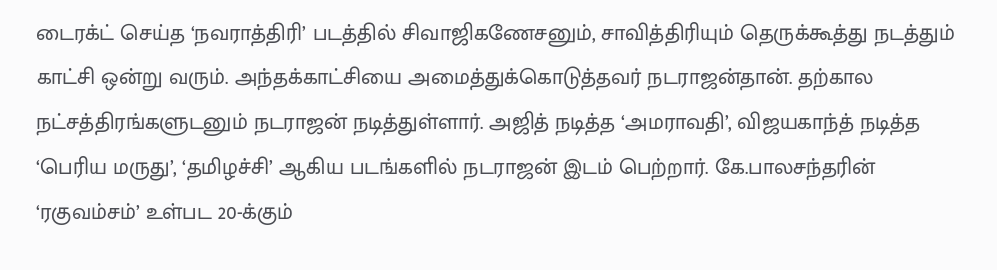டைரக்ட் செய்த ‘நவராத்திரி’ படத்தில் சிவாஜிகணேசனும், சாவித்திரியும் தெருக்கூத்து நடத்தும் காட்சி ஒன்று வரும். அந்தக்காட்சியை அமைத்துக்கொடுத்தவர் நடராஜன்தான். தற்கால நட்சத்திரங்களுடனும் நடராஜன் நடித்துள்ளார். அஜித் நடித்த ‘அமராவதி’, விஜயகாந்த் நடித்த ‘பெரிய மருது’, ‘தமிழச்சி’ ஆகிய படங்களில் நடராஜன் இடம் பெற்றார். கே.பாலசந்தரின் ‘ரகுவம்சம்’ உள்பட 20-க்கும்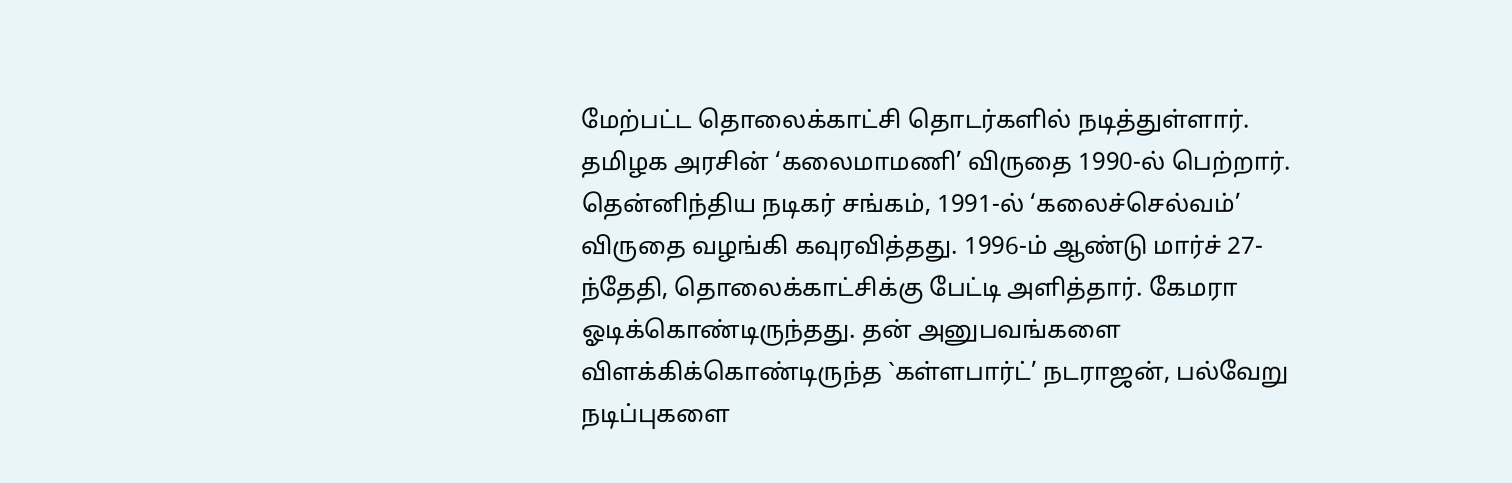மேற்பட்ட தொலைக்காட்சி தொடர்களில் நடித்துள்ளார். தமிழக அரசின் ‘கலைமாமணி’ விருதை 1990-ல் பெற்றார். தென்னிந்திய நடிகர் சங்கம், 1991-ல் ‘கலைச்செல்வம்’ விருதை வழங்கி கவுரவித்தது. 1996-ம் ஆண்டு மார்ச் 27-ந்தேதி, தொலைக்காட்சிக்கு பேட்டி அளித்தார். கேமரா ஓடிக்கொண்டிருந்தது. தன் அனுபவங்களை
விளக்கிக்கொண்டிருந்த `கள்ளபார்ட்’ நடராஜன், பல்வேறு நடிப்புகளை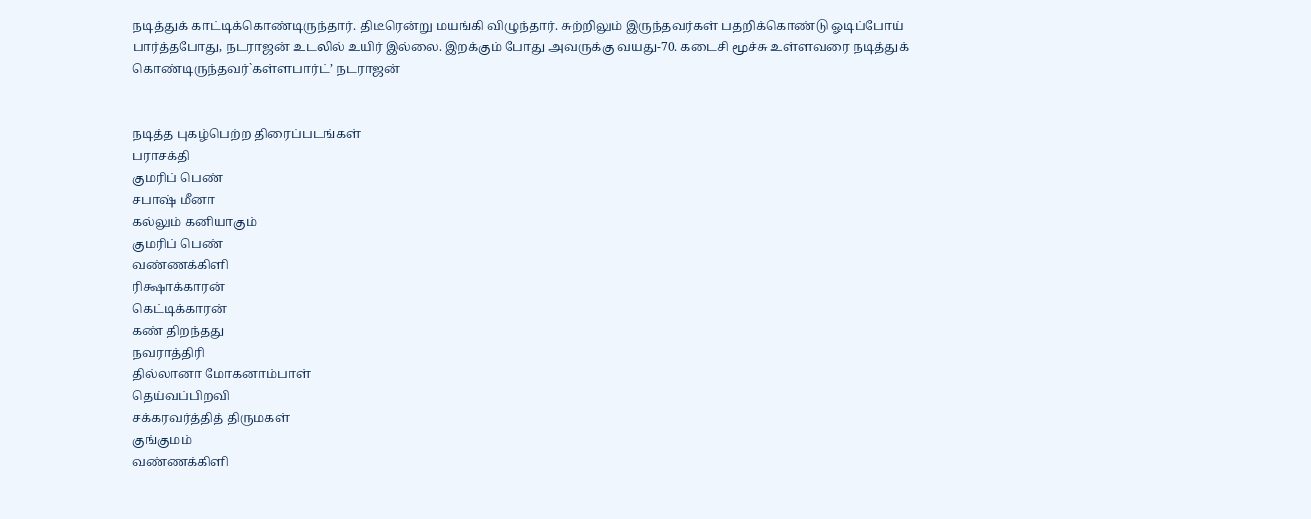நடித்துக் காட்டிக்கொண்டிருந்தார். திடீரென்று மயங்கி விழுந்தார். சுற்றிலும் இருந்தவர்கள் பதறிக்கொண்டு ஓடிப்போய் பார்த்தபோது, நடராஜன் உடலில் உயிர் இல்லை. இறக்கும் போது அவருக்கு வயது-70. கடைசி மூச்சு உள்ளவரை நடித்துக் கொண்டிருந்தவர்`கள்ளபார்ட்’ நடராஜன்


நடித்த புகழ்பெற்ற திரைப்படங்கள்
பராசக்தி
குமரிப் பெண்
சபாஷ் மீனா
கல்லும் கனியாகும்
குமரிப் பெண்
வண்ணக்கிளி
ரிக்ஷாக்காரன்
கெட்டிக்காரன்
கண் திறந்தது
நவராத்திரி
தில்லானா மோகனாம்பாள்
தெய்வப்பிறவி
சக்கரவர்த்தித் திருமகள்
குங்குமம்
வண்ணக்கிளி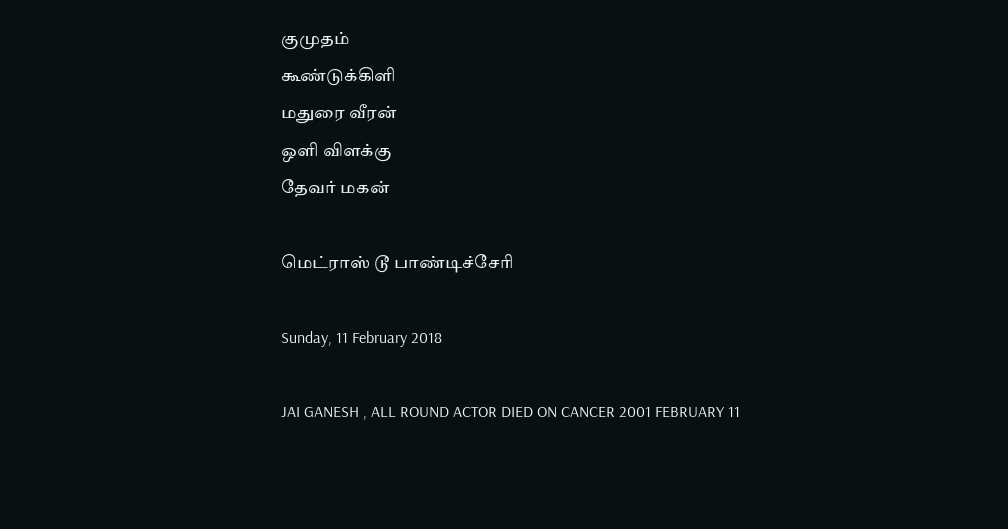குமுதம்
கூண்டுக்கிளி
மதுரை வீரன்
ஒளி விளக்கு
தேவர் மகன்

மெட்ராஸ் டூ பாண்டிச்சேரி

Sunday, 11 February 2018

JAI GANESH , ALL ROUND ACTOR DIED ON CANCER 2001 FEBRUARY 11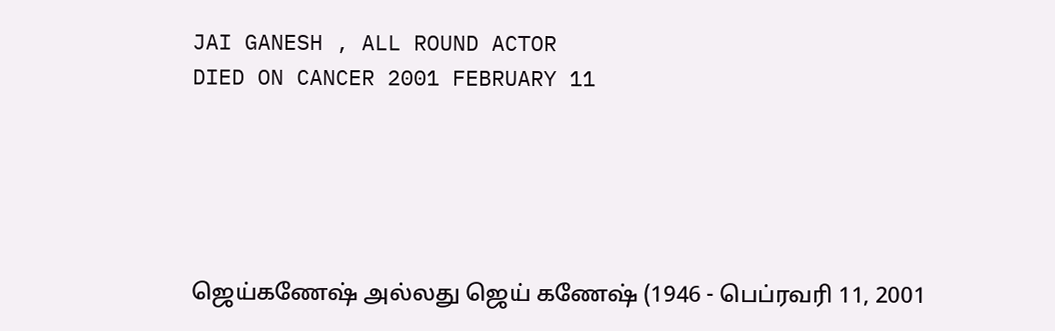JAI GANESH , ALL ROUND ACTOR
DIED ON CANCER 2001 FEBRUARY 11





ஜெய்கணேஷ் அல்லது ஜெய் கணேஷ் (1946 - பெப்ரவரி 11, 2001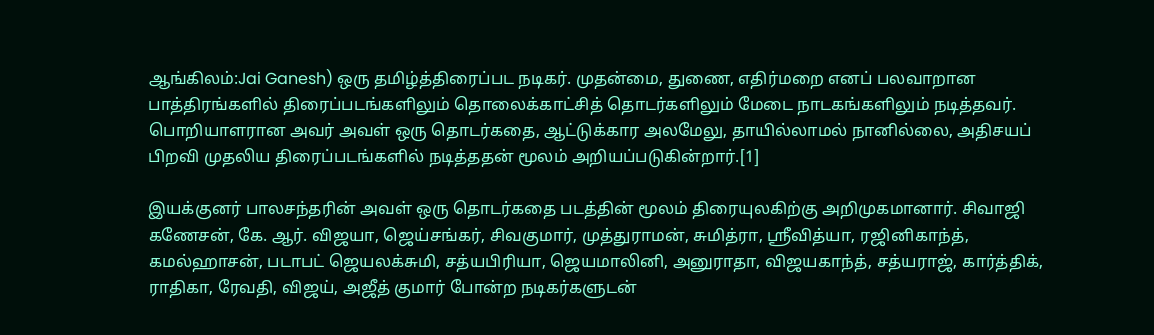ஆங்கிலம்:Jai Ganesh) ஒரு தமிழ்த்திரைப்பட நடிகர். முதன்மை, துணை, எதிர்மறை எனப் பலவாறான பாத்திரங்களில் திரைப்படங்களிலும் தொலைக்காட்சித் தொடர்களிலும் மேடை நாடகங்களிலும் நடித்தவர். பொறியாளரான அவர் அவள் ஒரு தொடர்கதை, ஆட்டுக்கார அலமேலு, தாயில்லாமல் நானில்லை, அதிசயப் பிறவி முதலிய திரைப்படங்களில் நடித்ததன் மூலம் அறியப்படுகின்றார்.[1]

இயக்குனர் பாலசந்தரின் அவள் ஒரு தொடர்கதை படத்தின் மூலம் திரையுலகிற்கு அறிமுகமானார். சிவாஜி கணேசன், கே. ஆர். விஜயா, ஜெய்சங்கர், சிவகுமார், முத்துராமன், சுமித்ரா, ஸ்ரீவித்யா, ரஜினிகாந்த், கமல்ஹாசன், படாபட் ஜெயலக்சுமி, சத்யபிரியா, ஜெயமாலினி, அனுராதா, விஜயகாந்த், சத்யராஜ், கார்த்திக், ராதிகா, ரேவதி, விஜய், அஜீத் குமார் போன்ற நடிகர்களுடன்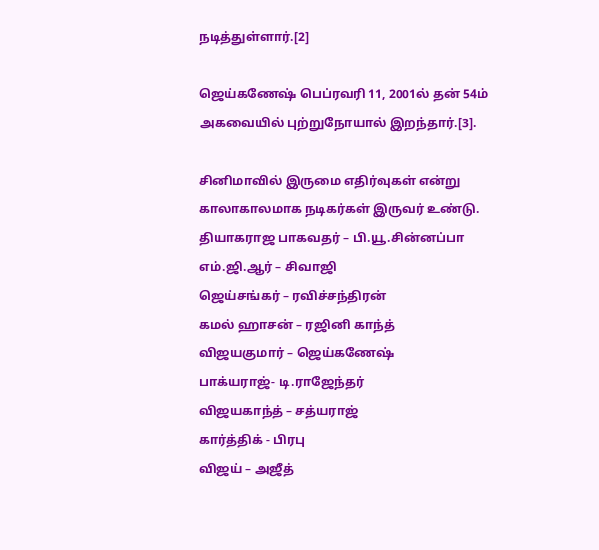நடித்துள்ளார்.[2]

ஜெய்கணேஷ் பெப்ரவரி 11, 2001ல் தன் 54ம் அகவையில் புற்றுநோயால் இறந்தார்.[3].

சினிமாவில் இருமை எதிர்வுகள் என்று காலாகாலமாக நடிகர்கள் இருவர் உண்டு.
தியாகராஜ பாகவதர் – பி.யூ.சின்னப்பா
எம்.ஜி.ஆர் – சிவாஜி
ஜெய்சங்கர் – ரவிச்சந்திரன்
கமல் ஹாசன் – ரஜினி காந்த்
விஜயகுமார் – ஜெய்கணேஷ்
பாக்யராஜ்- டி.ராஜேந்தர்
விஜயகாந்த் – சத்யராஜ்
கார்த்திக் - பிரபு
விஜய் – அஜீத்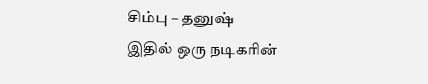சிம்பு – தனுஷ்
இதில் ஒரு நடிகரின்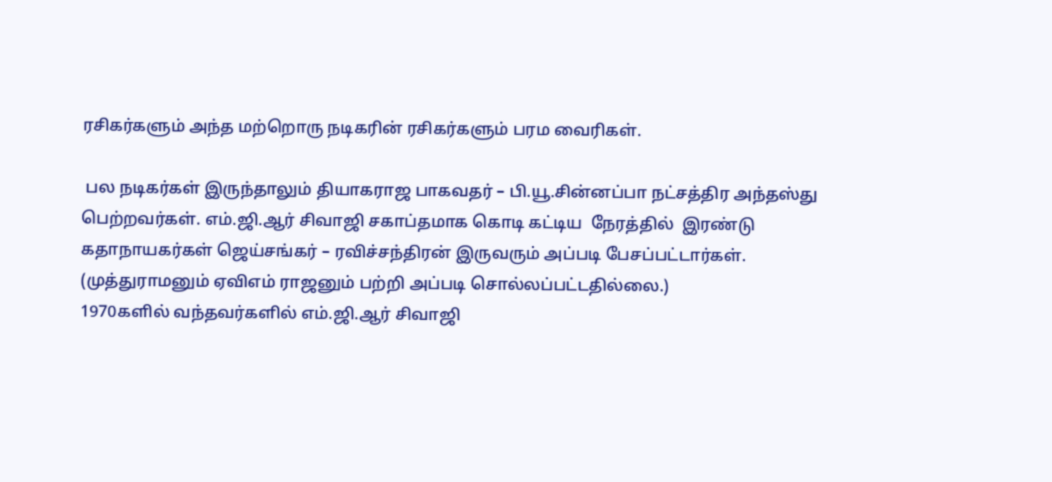ரசிகர்களும் அந்த மற்றொரு நடிகரின் ரசிகர்களும் பரம வைரிகள்.

 பல நடிகர்கள் இருந்தாலும் தியாகராஜ பாகவதர் – பி.யூ.சின்னப்பா நட்சத்திர அந்தஸ்து பெற்றவர்கள். எம்.ஜி.ஆர் சிவாஜி சகாப்தமாக கொடி கட்டிய  நேரத்தில்  இரண்டு கதாநாயகர்கள் ஜெய்சங்கர் – ரவிச்சந்திரன் இருவரும் அப்படி பேசப்பட்டார்கள்.
(முத்துராமனும் ஏவிஎம் ராஜனும் பற்றி அப்படி சொல்லப்பட்டதில்லை.)
1970களில் வந்தவர்களில் எம்.ஜி.ஆர் சிவாஜி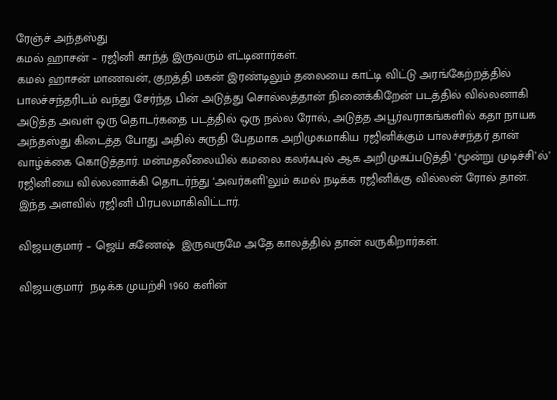ரேஞ்ச் அந்தஸ்து
கமல் ஹாசன் – ரஜினி காந்த் இருவரும் எட்டினார்கள்.
கமல் ஹாசன் மாணவன், குறத்தி மகன் இரண்டிலும் தலையை காட்டி விட்டு அரங்கேற்றத்தில் பாலச்சந்தரிடம் வந்து சேர்ந்த பின் அடுத்து சொல்லத்தான் நினைக்கிறேன் படத்தில் வில்லனாகி அடுத்த அவள் ஒரு தொடர்கதை படத்தில் ஒரு நல்ல ரோல், அடுத்த அபூர்வராகங்களில் கதா நாயக அந்தஸ்து கிடைத்த போது அதில் சுருதி பேதமாக அறிமுகமாகிய ரஜினிக்கும் பாலச்சந்தர் தான் வாழ்க்கை கொடுத்தார். மன்மதலீலையில் கமலை கலர்ஃபுல் ஆக அறிமுகப்படுத்தி ‘மூன்று முடிச்சி’ல்’ ரஜினியை வில்லனாக்கி தொடர்ந்து ‘அவர்களி’லும் கமல் நடிக்க ரஜினிக்கு வில்லன் ரோல் தான். இந்த அளவில் ரஜினி பிரபலமாகிவிட்டார்.

விஜயகுமார் – ஜெய் கணேஷ்  இருவருமே அதே காலத்தில் தான் வருகிறார்கள்.

விஜயகுமார்  நடிக்க முயற்சி 1960 களின்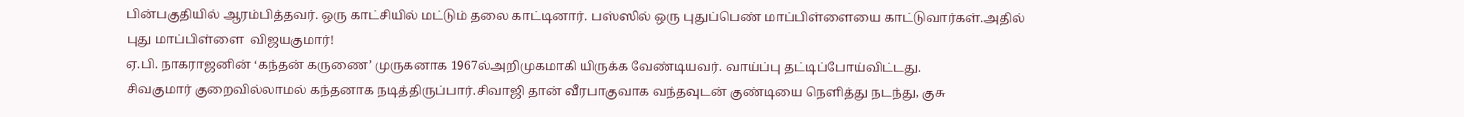பின்பகுதியில் ஆரம்பித்தவர். ஒரு காட்சியில் மட்டும் தலை காட்டினார். பஸ்ஸில் ஒரு புதுப்பெண் மாப்பிள்ளையை காட்டுவார்கள்.அதில் புது மாப்பிள்ளை  விஜயகுமார்!
ஏ.பி. நாகராஜனின் ‘கந்தன் கருணை’ முருகனாக 1967ல்அறிமுகமாகி யிருக்க வேண்டியவர். வாய்ப்பு தட்டிப்போய்விட்டது.
சிவகுமார் குறைவில்லாமல் கந்தனாக நடித்திருப்பார்.சிவாஜி தான் வீரபாகுவாக வந்தவுடன் குண்டியை நெளித்து நடந்து, குசு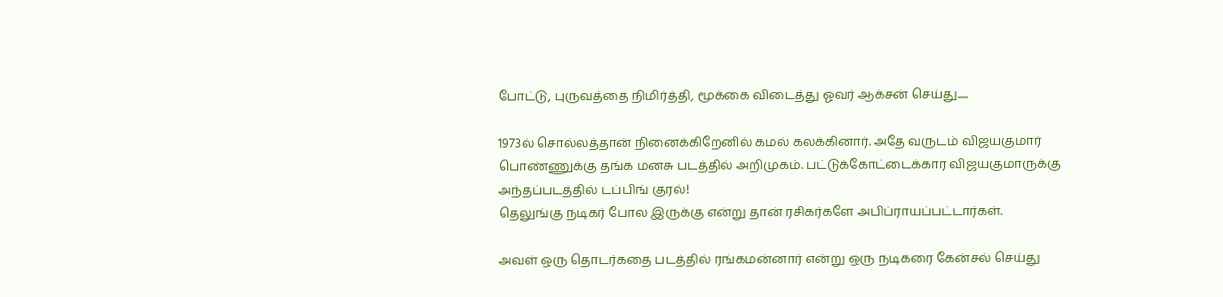போட்டு, புருவத்தை நிமிர்த்தி, மூக்கை விடைத்து ஓவர் ஆக்சன் செய்து.....

1973ல் சொல்லத்தான் நினைக்கிறேனில் கமல் கலக்கினார். அதே வருடம் விஜயகுமார் பொண்ணுக்கு தங்க மனசு படத்தில் அறிமுகம். பட்டுக்கோட்டைக்கார விஜயகுமாருக்கு அந்தப்படத்தில் டப்பிங் குரல்!
தெலுங்கு நடிகர் போல இருக்கு என்று தான் ரசிகர்களே அபிப்ராயப்பட்டார்கள்.

அவள் ஒரு தொடர்கதை படத்தில் ரங்கமன்னார் என்று ஒரு நடிகரை கேன்சல் செய்து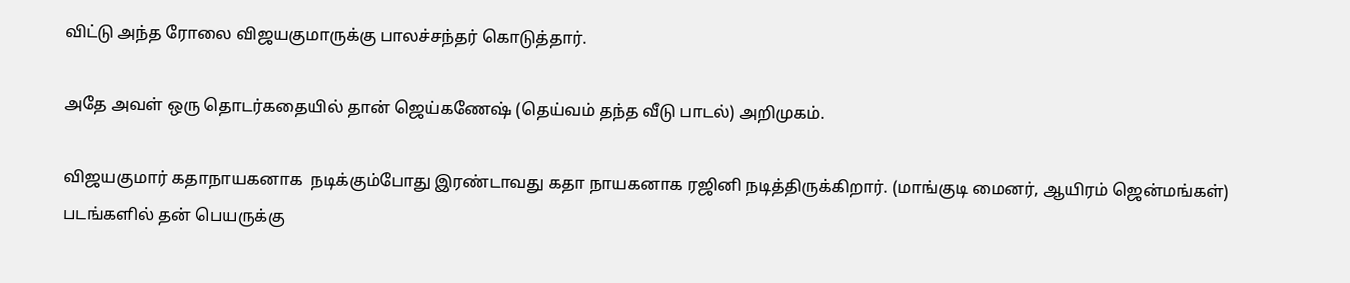விட்டு அந்த ரோலை விஜயகுமாருக்கு பாலச்சந்தர் கொடுத்தார்.

அதே அவள் ஒரு தொடர்கதையில் தான் ஜெய்கணேஷ் (தெய்வம் தந்த வீடு பாடல்) அறிமுகம்.

விஜயகுமார் கதாநாயகனாக  நடிக்கும்போது இரண்டாவது கதா நாயகனாக ரஜினி நடித்திருக்கிறார். (மாங்குடி மைனர், ஆயிரம் ஜென்மங்கள்)
படங்களில் தன் பெயருக்கு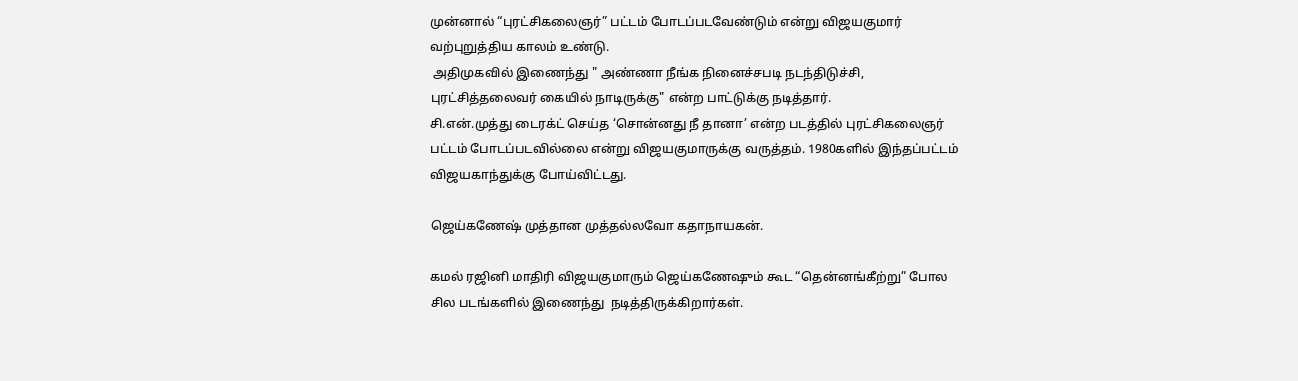முன்னால் “புரட்சிகலைஞர்” பட்டம் போடப்படவேண்டும் என்று விஜயகுமார் வற்புறுத்திய காலம் உண்டு.
 அதிமுகவில் இணைந்து " அண்ணா நீங்க நினைச்சபடி நடந்திடுச்சி, புரட்சித்தலைவர் கையில் நாடிருக்கு" என்ற பாட்டுக்கு நடித்தார்.
சி.என்.முத்து டைரக்ட் செய்த ‘சொன்னது நீ தானா’ என்ற படத்தில் புரட்சிகலைஞர் பட்டம் போடப்படவில்லை என்று விஜயகுமாருக்கு வருத்தம். 1980களில் இந்தப்பட்டம் விஜயகாந்துக்கு போய்விட்டது.

ஜெய்கணேஷ் முத்தான முத்தல்லவோ கதாநாயகன்.

கமல் ரஜினி மாதிரி விஜயகுமாரும் ஜெய்கணேஷும் கூட “தென்னங்கீற்று” போல சில படங்களில் இணைந்து  நடித்திருக்கிறார்கள்.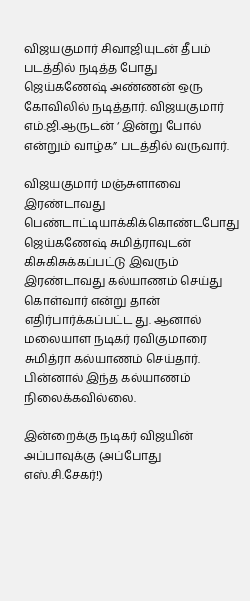விஜயகுமார் சிவாஜியுடன் தீபம் படத்தில் நடித்த போது ஜெய்கணேஷ் அண்ணன் ஒரு கோவிலில் நடித்தார். விஜயகுமார் எம்.ஜி.ஆருடன் ‘ இன்று போல் என்றும் வாழ்க” படத்தில் வருவார்.

விஜயகுமார் மஞ்சுளாவை இரண்டாவது
பெண்டாட்டியாக்கிக்கொண்டபோது ஜெய்கணேஷ் சுமித்ராவுடன் கிசுகிசுக்கப்பட்டு இவரும் இரண்டாவது கல்யாணம் செய்து கொள்வார் என்று தான் எதிர்பார்க்கப்பட்ட து. ஆனால் மலையாள நடிகர் ரவிகுமாரை சுமித்ரா கல்யாணம் செய்தார். பின்னால் இந்த கல்யாணம் நிலைக்கவில்லை.

இன்றைக்கு நடிகர் விஜயின் அப்பாவுக்கு (அப்போது எஸ்.சி.சேகர்!)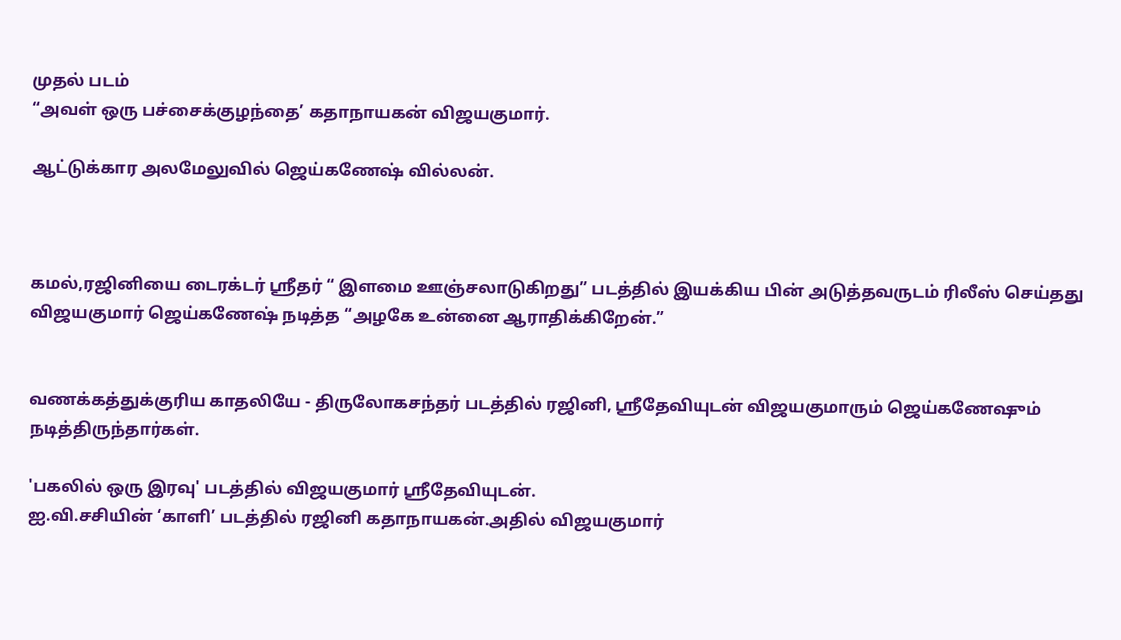முதல் படம்
“அவள் ஒரு பச்சைக்குழந்தை’ கதாநாயகன் விஜயகுமார்.

ஆட்டுக்கார அலமேலுவில் ஜெய்கணேஷ் வில்லன்.



கமல்,ரஜினியை டைரக்டர் ஸ்ரீதர் “ இளமை ஊஞ்சலாடுகிறது” படத்தில் இயக்கிய பின் அடுத்தவருடம் ரிலீஸ் செய்தது விஜயகுமார் ஜெய்கணேஷ் நடித்த “அழகே உன்னை ஆராதிக்கிறேன்.”


வணக்கத்துக்குரிய காதலியே - திருலோகசந்தர் படத்தில் ரஜினி, ஸ்ரீதேவியுடன் விஜயகுமாரும் ஜெய்கணேஷும் நடித்திருந்தார்கள்.

'பகலில் ஒரு இரவு' படத்தில் விஜயகுமார் ஸ்ரீதேவியுடன்.
ஐ.வி.சசியின் ‘காளி’ படத்தில் ரஜினி கதாநாயகன்.அதில் விஜயகுமார்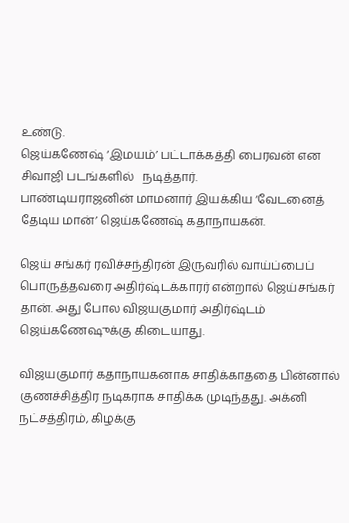உண்டு.
ஜெய்கணேஷ் ‘இமயம்’ பட்டாக்கத்தி பைரவன் என சிவாஜி படங்களில்   நடித்தார்.
பாண்டியராஜனின் மாமனார் இயக்கிய ‘வேடனைத் தேடிய மான்’ ஜெய்கணேஷ் கதாநாயகன்.

ஜெய் சங்கர் ரவிச்சந்திரன் இருவரில் வாய்ப்பைப் பொருத்தவரை அதிர்ஷ்டக்காரர் என்றால் ஜெய்சங்கர் தான். அது போல விஜயகுமார் அதிர்ஷ்டம் ஜெய்கணேஷுக்கு கிடையாது.

விஜயகுமார் கதாநாயகனாக சாதிக்காததை பின்னால் குணச்சித்திர நடிகராக சாதிக்க முடிந்தது. அக்னி நட்சத்திரம், கிழக்கு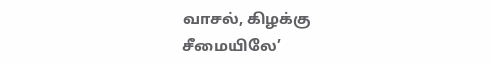வாசல், கிழக்கு சீமையிலே’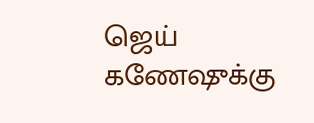ஜெய் கணேஷுக்கு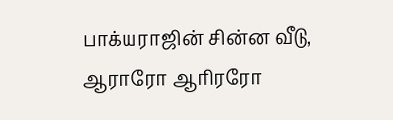பாக்யராஜின் சின்ன வீடு, ஆராரோ ஆரிரரோ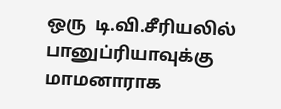ஒரு  டி.வி.சீரியலில் பானுப்ரியாவுக்கு மாமனாராக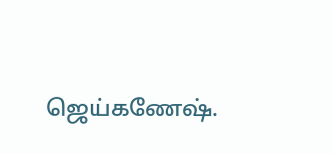ஜெய்கணேஷ்.